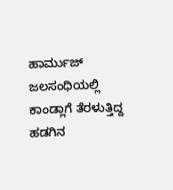ಹಾರ್ಮುಜ್ ಜಲಸಂಧಿಯಲ್ಲಿ ಕಾಂಡ್ಲಾಗೆ ತೆರಳುತ್ತಿದ್ದ ಹಡಗಿನ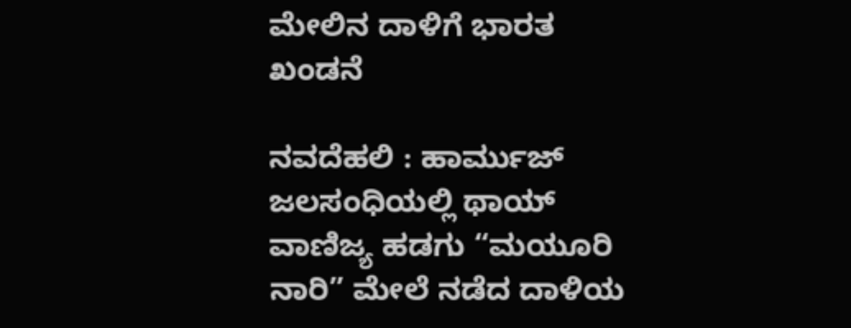ಮೇಲಿನ ದಾಳಿಗೆ ಭಾರತ ಖಂಡನೆ

ನವದೆಹಲಿ : ಹಾರ್ಮುಜ್ ಜಲಸಂಧಿಯಲ್ಲಿ ಥಾಯ್ ವಾಣಿಜ್ಯ ಹಡಗು “ಮಯೂರಿ ನಾರಿ” ಮೇಲೆ ನಡೆದ ದಾಳಿಯ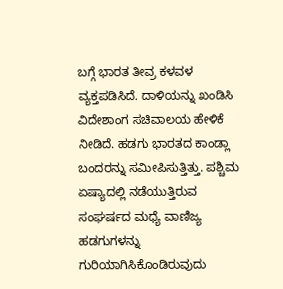ಬಗ್ಗೆ ಭಾರತ ತೀವ್ರ ಕಳವಳ ವ್ಯಕ್ತಪಡಿಸಿದೆ. ದಾಳಿಯನ್ನು ಖಂಡಿಸಿ ವಿದೇಶಾಂಗ ಸಚಿವಾಲಯ ಹೇಳಿಕೆ ನೀಡಿದೆ. ಹಡಗು ಭಾರತದ ಕಾಂಡ್ಲಾ ಬಂದರನ್ನು ಸಮೀಪಿಸುತ್ತಿತ್ತು. ಪಶ್ಚಿಮ ಏಷ್ಯಾದಲ್ಲಿ ನಡೆಯುತ್ತಿರುವ ಸಂಘರ್ಷದ ಮಧ್ಯೆ ವಾಣಿಜ್ಯ ಹಡಗುಗಳನ್ನು ಗುರಿಯಾಗಿಸಿಕೊಂಡಿರುವುದು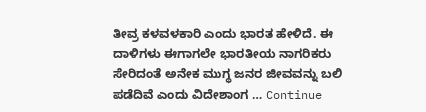ತೀವ್ರ ಕಳವಳಕಾರಿ ಎಂದು ಭಾರತ ಹೇಳಿದೆ. ಈ ದಾಳಿಗಳು ಈಗಾಗಲೇ ಭಾರತೀಯ ನಾಗರಿಕರು ಸೇರಿದಂತೆ ಅನೇಕ ಮುಗ್ಧ ಜನರ ಜೀವವನ್ನು ಬಲಿ ಪಡೆದಿವೆ ಎಂದು ವಿದೇಶಾಂಗ … Continue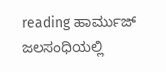reading ಹಾರ್ಮುಜ್ ಜಲಸಂಧಿಯಲ್ಲಿ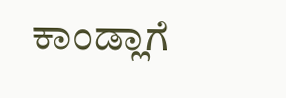ಕಾಂಡ್ಲಾಗೆ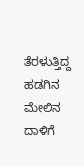ತೆರಳುತ್ತಿದ್ದ ಹಡಗಿನ ಮೇಲಿನ ದಾಳಿಗೆ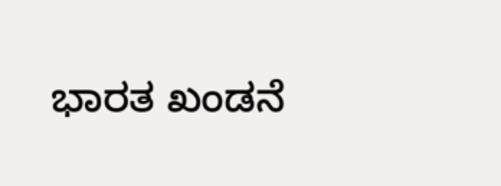ಭಾರತ ಖಂಡನೆ